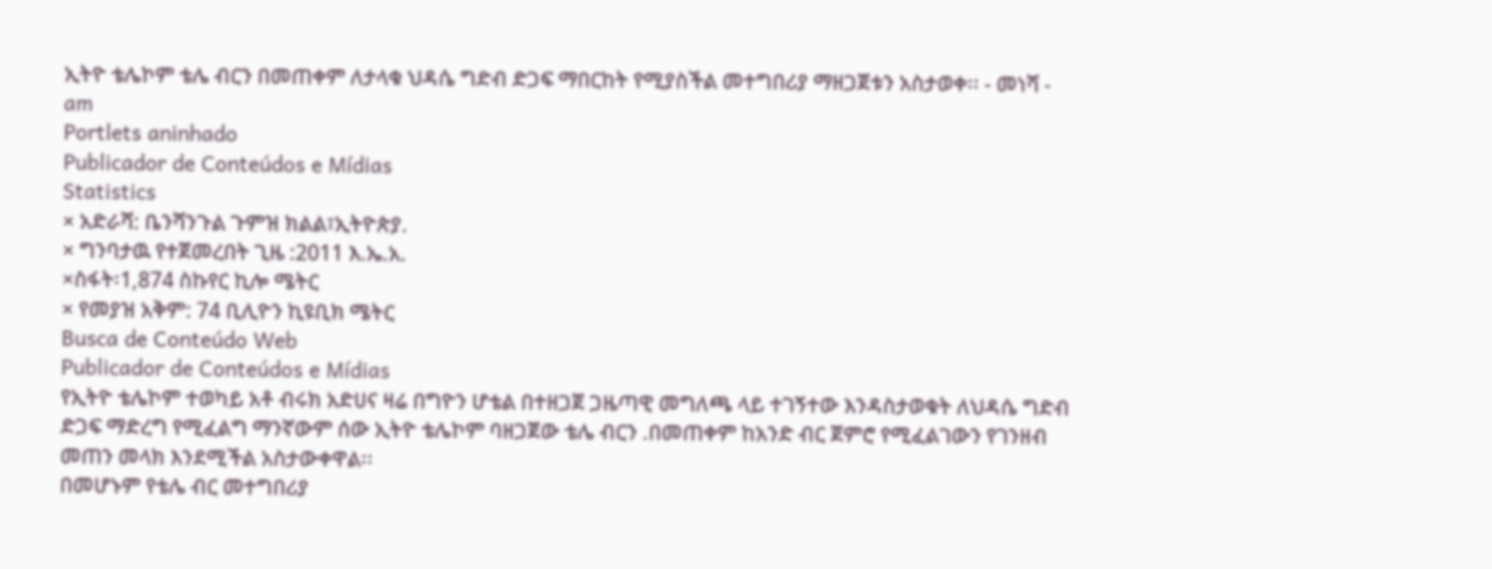ኢትዮ ቴሌኮም ቴሌ ብርን በመጠቀም ለታላቁ ህዳሴ ግድብ ድጋፍ ማበርከት የሚያስችል መተግበሪያ ማዘጋጀቱን አስታወቀ፡፡ - መነሻ - am
Portlets aninhado
Publicador de Conteúdos e Mídias
Statistics
× አድራሻ: ቤንሻንጉል ጉምዝ ክልል፣ኢትዮጵያ.
× ግንባታዉ የተጀመረበት ጊዜ :2011 እ.ኤ.አ.
×ስፋት፡1,874 ስኩየር ኪሎ ሜትር
× የመያዝ አቅም: 74 ቢሊዮን ኪዩቢክ ሜትር
Busca de Conteúdo Web
Publicador de Conteúdos e Mídias
የኢትዮ ቴሌኮም ተወካይ አቶ ብሩክ አድሀና ዛሬ በግዮን ሆቴል በተዘጋጀ ጋዜጣዊ መግለጫ ላይ ተገኝተው እንዳስታወቁት ለህዳሴ ግድብ ድጋፍ ማድረግ የሚፈልግ ማንኛውም ሰው ኢትዮ ቴሌኮም ባዘጋጀው ቴሌ ብርን .በመጠቀም ከአንድ ብር ጀምሮ የሚፈልገውን የገንዘብ መጠን መላክ እንደሚችል አስታውቀዋል፡፡
በመሆኑም የቴሌ ብር መተግበሪያ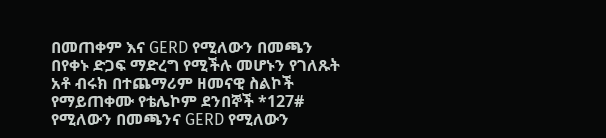በመጠቀም እና GERD የሚለውን በመጫን በየቀኑ ድጋፍ ማድረግ የሚችሉ መሆኑን የገለጹት አቶ ብሩክ በተጨማሪም ዘመናዊ ስልኮች የማይጠቀሙ የቴሌኮም ደንበኞች *127# የሚለውን በመጫንና GERD የሚለውን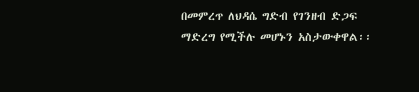በመምረጥ ለህዳሴ ግድብ የገንዘብ ድጋፍ ማድረግ የሚችሉ መሆኑን አስታውቀዋል፡፡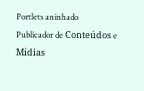Portlets aninhado
Publicador de Conteúdos e Mídias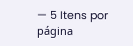— 5 Itens por página